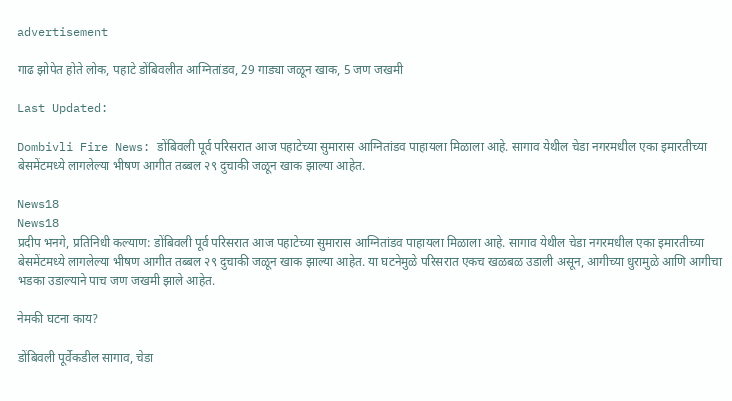advertisement

गाढ झोपेत होते लोक, पहाटे डोंबिवलीत आग्नितांडव, 29 गाड्या जळून खाक, 5 जण जखमी

Last Updated:

Dombivli Fire News: डोंबिवली पूर्व परिसरात आज पहाटेच्या सुमारास आग्नितांडव पाहायला मिळाला आहे. सागाव येथील चेडा नगरमधील एका इमारतीच्या बेसमेंटमध्ये लागलेल्या भीषण आगीत तब्बल २९ दुचाकी जळून खाक झाल्या आहेत.

News18
News18
प्रदीप भनगे, प्रतिनिधी कल्याण: डोंबिवली पूर्व परिसरात आज पहाटेच्या सुमारास आग्नितांडव पाहायला मिळाला आहे. सागाव येथील चेडा नगरमधील एका इमारतीच्या बेसमेंटमध्ये लागलेल्या भीषण आगीत तब्बल २९ दुचाकी जळून खाक झाल्या आहेत. या घटनेमुळे परिसरात एकच खळबळ उडाली असून, आगीच्या धुरामुळे आणि आगीचा भडका उडाल्याने पाच जण जखमी झाले आहेत.

नेमकी घटना काय?

डोंबिवली पूर्वेकडील सागाव, चेडा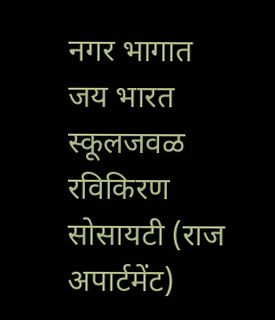नगर भागात जय भारत स्कूलजवळ रविकिरण सोसायटी (राज अपार्टमेंट)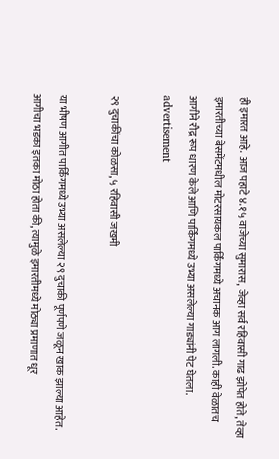ही इमारत आहे. आज पहाटे ४.१५ वाजेच्या सुमारास, जेव्हा सर्व रहिवासी गाढ झोपेत होते, तेव्हा इमारतीच्या बेसमेंटमधील मोटरसायकल पार्किंगमध्ये अचानक आग लागली. काही वेळातच आगीने रौद्र रूप धारण केले आणि पार्किंगमध्ये उभ्या असलेल्या गाड्यांनी पेट घेतला.
advertisement

२९ दुचाकींचा कोळसा, ५ रहिवासी जखमी

या भीषण आगीत पार्किंगमध्ये उभ्या असलेल्या २९ दुचाकी पूर्णपणे जळून खाक झाल्या आहेत. आगीचा भडका इतका मोठा होता की, त्यामुळे इमारतीमध्ये मोठ्या प्रमाणात धूर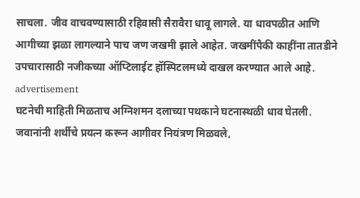साचला. जीव वाचवण्यासाठी रहिवासी सैरावैरा धावू लागले. या धावपळीत आणि आगीच्या झळा लागल्याने पाच जण जखमी झाले आहेत. जखमींपैकी काहींना तातडीने उपचारासाठी नजीकच्या ऑप्टिलाईट हॉस्पिटलमध्ये दाखल करण्यात आले आहे.
advertisement
घटनेची माहिती मिळताच अग्निशमन दलाच्या पथकाने घटनास्थळी धाव घेतली. जवानांनी शर्थीचे प्रयत्न करून आगीवर नियंत्रण मिळवले,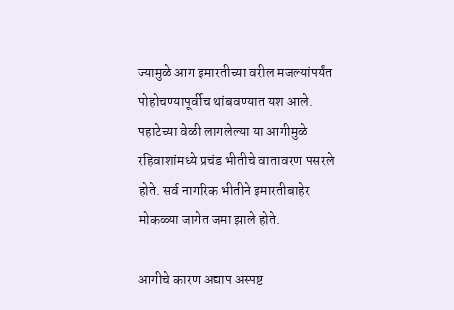ज्यामुळे आग इमारतीच्या वरील मजल्यांपर्यंत पोहोचण्यापूर्वीच थांबवण्यात यश आले. पहाटेच्या वेळी लागलेल्या या आगीमुळे रहिवाशांमध्ये प्रचंड भीतीचे वातावरण पसरले होते. सर्व नागरिक भीतीने इमारतीबाहेर मोकळ्या जागेत जमा झाले होते.

आगीचे कारण अद्याप अस्पष्ट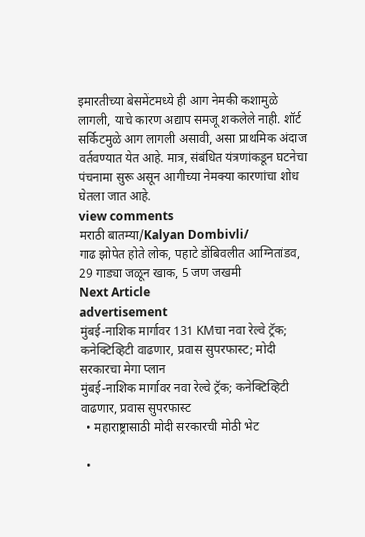इमारतीच्या बेसमेंटमध्ये ही आग नेमकी कशामुळे लागली, याचे कारण अद्याप समजू शकलेले नाही. शॉर्ट सर्किटमुळे आग लागली असावी, असा प्राथमिक अंदाज वर्तवण्यात येत आहे. मात्र, संबंधित यंत्रणांकडून घटनेचा पंचनामा सुरू असून आगीच्या नेमक्या कारणांचा शोध घेतला जात आहे.
view comments
मराठी बातम्या/Kalyan Dombivli/
गाढ झोपेत होते लोक, पहाटे डोंबिवलीत आग्नितांडव, 29 गाड्या जळून खाक, 5 जण जखमी
Next Article
advertisement
मुंबई-नाशिक मार्गावर 131 KMचा नवा रेल्वे ट्रॅक; कनेक्टिव्हिटी वाढणार, प्रवास सुपरफास्ट; मोदी सरकारचा मेगा प्लान
मुंबई-नाशिक मार्गावर नवा रेल्वे ट्रॅक; कनेक्टिव्हिटी वाढणार, प्रवास सुपरफास्ट
  • महाराष्ट्रासाठी मोदी सरकारची मोठी भेट

  •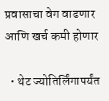प्रवासाचा वेग वाढणार आणि खर्च कमी होणार

  • थेट ज्योतिर्लिंगापर्यंत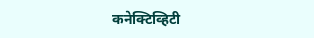कनेक्टिव्हिटी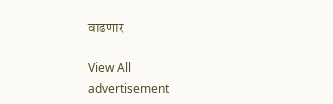वाढणार

View All
advertisement